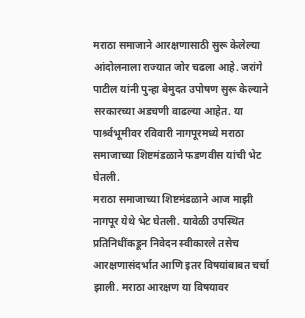मराठा समाजाने आरक्षणासाठी सुरू केलेल्या आंदोलनाला राज्यात जोर चढला आहे. जरांगे पाटील यांनी पुन्हा बेमुदत उपोषण सुरू केल्याने सरकारच्या अडचणी वाढल्या आहेत. या पार्श्र्वभूमीवर रविवारी नागपूरमध्ये मराठा समाजाच्या शिष्टमंडळाने फडणवीस यांची भेट घेतली.
मराठा समाजाच्या शिष्टमंडळाने आज माझी नागपूर येथे भेट घेतली. यावेळी उपस्थित प्रतिनिधींकडून निवेदन स्वीकारले तसेच आरक्षणासंदर्भात आणि इतर विषयांबाबत चर्चा झाली. मराठा आरक्षण या विषयावर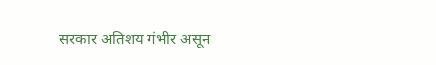सरकार अतिशय गंभीर असून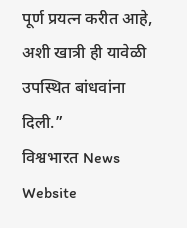पूर्ण प्रयत्न करीत आहे, अशी खात्री ही यावेळी उपस्थित बांधवांना दिली.”
विश्वभारत News Website